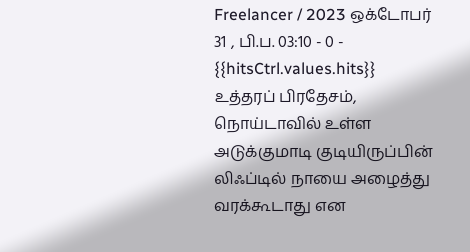Freelancer / 2023 ஒக்டோபர் 31 , பி.ப. 03:10 - 0 - {{hitsCtrl.values.hits}}
உத்தரப் பிரதேசம், நொய்டாவில் உள்ள அடுக்குமாடி குடியிருப்பின் லிஃப்டில் நாயை அழைத்து வரக்கூடாது என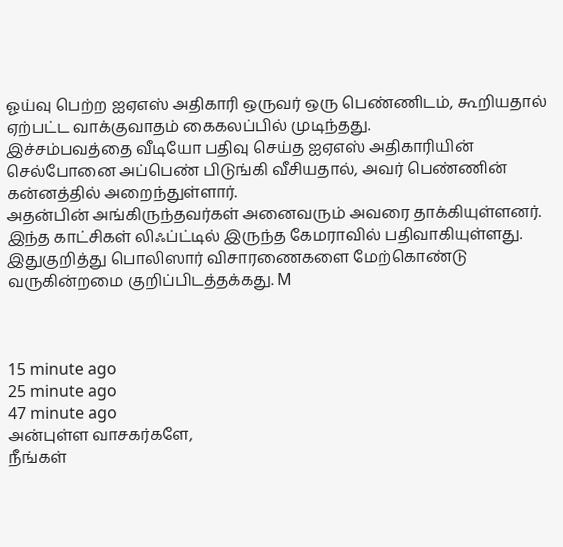ஓய்வு பெற்ற ஐஏஎஸ் அதிகாரி ஒருவர் ஒரு பெண்ணிடம், கூறியதால் ஏற்பட்ட வாக்குவாதம் கைகலப்பில் முடிந்தது.
இச்சம்பவத்தை வீடியோ பதிவு செய்த ஐஏஎஸ் அதிகாரியின் செல்போனை அப்பெண் பிடுங்கி வீசியதால், அவர் பெண்ணின் கன்னத்தில் அறைந்துள்ளார்.
அதன்பின் அங்கிருந்தவர்கள் அனைவரும் அவரை தாக்கியுள்ளனர். இந்த காட்சிகள் லிஃப்ட்டில் இருந்த கேமராவில் பதிவாகியுள்ளது. இதுகுறித்து பொலிஸார் விசாரணைகளை மேற்கொண்டு வருகின்றமை குறிப்பிடத்தக்கது. M



15 minute ago
25 minute ago
47 minute ago
அன்புள்ள வாசகர்களே,
நீங்கள்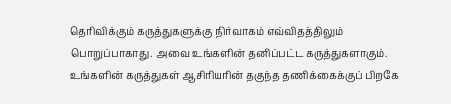தெரிவிக்கும் கருத்துகளுக்கு நிர்வாகம் எவ்விதத்திலும் பொறுப்பாகாது. அவை உங்களின் தனிப்பட்ட கருத்துகளாகும். உங்களின் கருத்துகள் ஆசிரியரின் தகுந்த தணிக்கைக்குப் பிறகே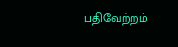பதிவேற்றம்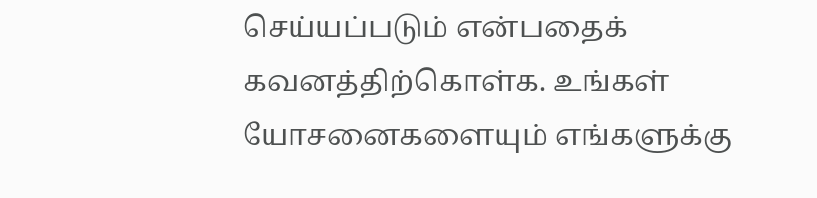செய்யப்படும் என்பதைக் கவனத்திற்கொள்க. உங்கள் யோசனைகளையும் எங்களுக்கு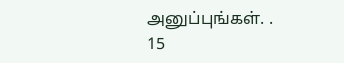அனுப்புங்கள். .
15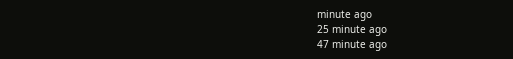minute ago
25 minute ago
47 minute ago